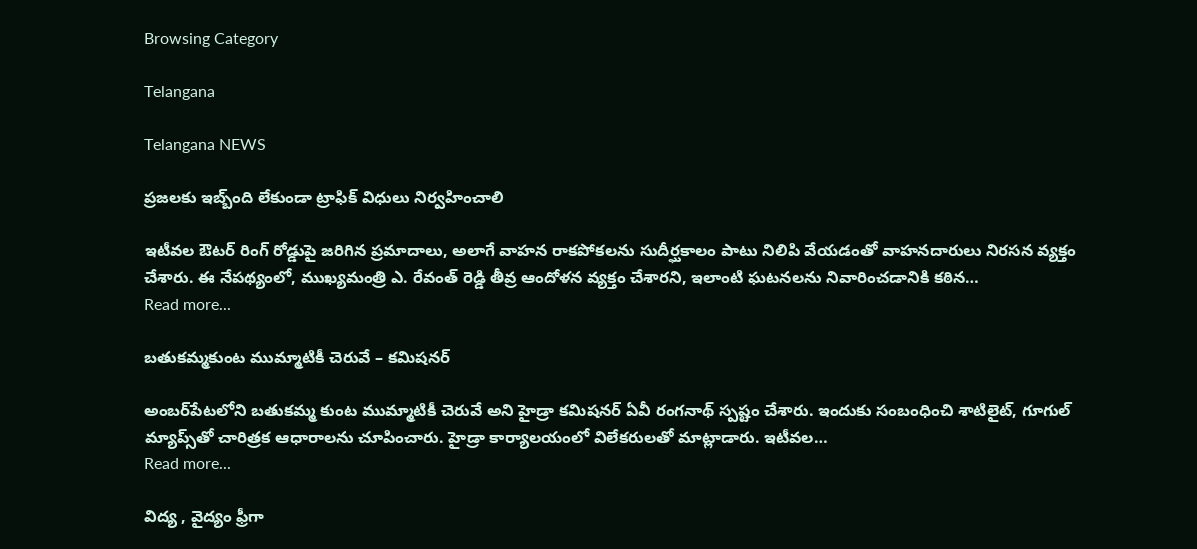Browsing Category

Telangana

Telangana NEWS

ప్ర‌జ‌ల‌కు ఇబ్బ్ంది లేకుండా ట్రాఫిక్ విధులు నిర్వ‌హించాలి

ఇటీవల ఔటర్ రింగ్ రోడ్డుపై జరిగిన ప్రమాదాలు, అలాగే వాహన రాకపోకలను సుదీర్ఘకాలం పాటు నిలిపి వేయడంతో వాహనదారులు నిరసన వ్యక్తం చేశారు. ఈ నేపథ్యంలో, ముఖ్యమంత్రి ఎ. రేవంత్ రెడ్డి తీవ్ర ఆందోళన వ్యక్తం చేశారని, ఇలాంటి ఘటనలను నివారించడానికి కఠిన…
Read more...

బ‌తుక‌మ్మ‌కుంట ముమ్మాటికీ చెరువే – క‌మిష‌న‌ర్

అంబ‌ర్‌పేట‌లోని బ‌తుక‌మ్మ కుంట ముమ్మాటికీ చెరువే అని హైడ్రా క‌మిష‌న‌ర్ ఏవీ రంగ‌నాథ్ స్ప‌ష్టం చేశారు. ఇందుకు సంబంధించి శాటిలైట్, గూగుల్ మ్యాప్స్‌తో చారిత్ర‌క ఆధారాల‌ను చూపించారు. హైడ్రా కార్యాల‌యంలో విలేక‌రుల‌తో మాట్లాడారు. ఇటీవ‌ల…
Read more...

విద్య , వైద్యం ఫ్రీగా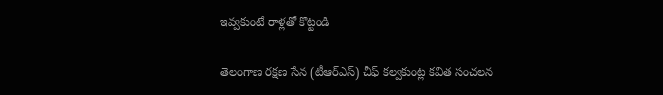ఇవ్వకుంటే రాళ్లతో కొట్టండి

తెలంగాణ రక్షణ సేన (టీఆర్ఎస్) చీఫ్ కల్వకుంట్ల కవిత సంచ‌ల‌న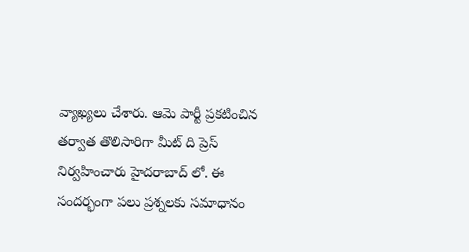వ్యాఖ్య‌లు చేశారు. ఆమె పార్టీ ప్ర‌క‌టించిన త‌ర్వాత తొలిసారిగా మీట్ ది ప్రెస్ నిర్వ‌హించారు హైద‌రాబాద్ లో. ఈ సంద‌ర్భంగా ప‌లు ప్ర‌శ్న‌ల‌కు స‌మాధానం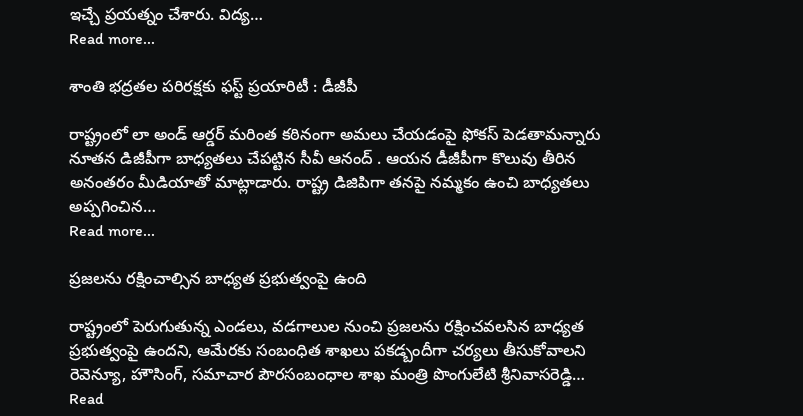ఇచ్చే ప్ర‌య‌త్నం చేశారు. విద్య…
Read more...

శాంతి భ‌ద్ర‌త‌ల ప‌రిర‌క్ష‌కు ఫ‌స్ట్ ప్ర‌యారిటీ : డీజీపీ

రాష్ట్రంలో లా అండ్ ఆర్డ‌ర్ మ‌రింత క‌ఠినంగా అమ‌లు చేయ‌డంపై ఫోక‌స్ పెడ‌తామ‌న్నారు నూత‌న డిజీపీగా బాధ్య‌త‌లు చేప‌ట్టిన సీవీ ఆనంద్ . ఆయ‌న డీజీపీగా కొలువు తీరిన అనంత‌రం మీడియాతో మాట్లాడారు. రాష్ట్ర డిజిపిగా తనపై నమ్మకం ఉంచి బాధ్యతలు అప్పగించిన…
Read more...

ప్ర‌జ‌ల‌ను ర‌క్షించాల్సిన బాధ్య‌త ప్ర‌భుత్వంపై ఉంది

రాష్ట్రంలో పెరుగుతున్న ఎండ‌లు, వ‌డ‌గాలుల నుంచి ప్ర‌జ‌ల‌ను ర‌క్షించ‌వ‌ల‌సిన బాధ్య‌త ప్ర‌భుత్వంపై ఉంద‌ని, ఆమేర‌కు సంబంధిత శాఖ‌లు ప‌క‌డ్బందీగా చ‌ర్య‌లు తీసుకోవాల‌ని రెవెన్యూ, హౌసింగ్, స‌మాచార పౌర‌సంబంధాల శాఖ మంత్రి పొంగులేటి శ్రీ‌నివాస‌రెడ్డి…
Read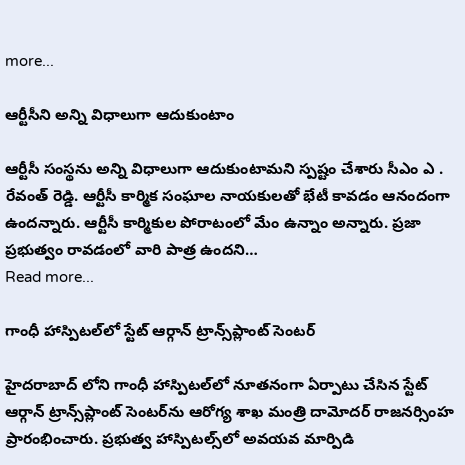more...

ఆర్టీసీని అన్ని విధాలుగా ఆదుకుంటాం

ఆర్టీసీ సంస్థ‌ను అన్ని విధాలుగా ఆదుకుంటామ‌ని స్ప‌ష్టం చేశారు సీఎం ఎ . రేవంత్ రెడ్డి. ఆర్టీసీ కార్మిక సంఘాల నాయకులతో భేటీ కావడం ఆనందంగా ఉందన్నారు. ఆర్టీసీ కార్మికుల పోరాటంలో మేం ఉన్నాం అన్నారు. ప్రజా ప్రభుత్వం రావడంలో వారి పాత్ర ఉందని…
Read more...

గాంధీ హాస్పిటల్‌లో స్టేట్ ఆర్గాన్ ట్రాన్స్‌ప్లాంట్ సెంటర్

హైద‌రాబాద్ లోని గాంధీ హాస్పిటల్‌లో నూతనంగా ఏర్పాటు చేసిన స్టేట్ ఆర్గాన్ ట్రాన్స్‌ప్లాంట్‌ సెంటర్‌‌ను ఆరోగ్య శాఖ మంత్రి దామోదర్ రాజనర్సింహ ప్రారంభించారు. ప్రభుత్వ హాస్పిటల్స్‌లో అవయవ మార్పిడి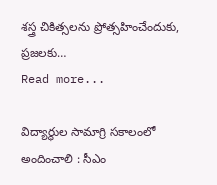శస్త్ర చికిత్సలను ప్రోత్సహించేందుకు, ప్రజలకు…
Read more...

విద్యార్థుల సామాగ్రి స‌కాలంలో అందించాలి : సీఎం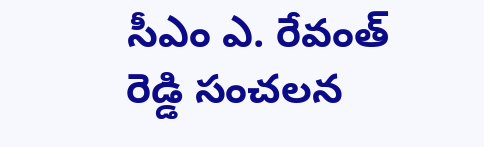సీఎం ఎ. రేవంత్ రెడ్డి సంచ‌ల‌న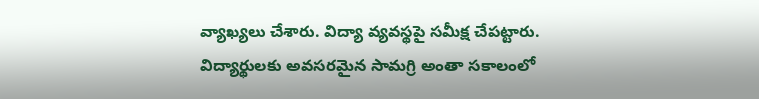వ్యాఖ్య‌లు చేశారు. విద్యా వ్య‌వ‌స్థ‌పై స‌మీక్ష చేప‌ట్టారు. విద్యార్థుల‌కు అవ‌స‌ర‌మైన సామ‌గ్రి అంతా స‌కాలంలో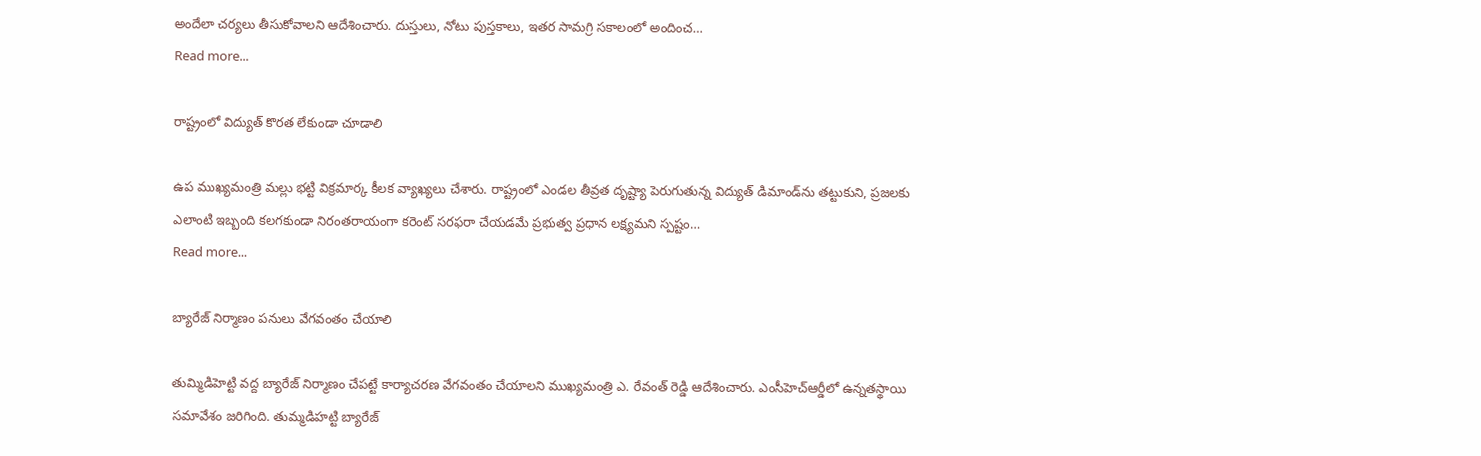అందేలా చర్యలు తీసుకోవాలని ఆదేశించారు. దుస్తులు, నోటు పుస్త‌కాలు, ఇత‌ర సామ‌గ్రి స‌కాలంలో అందించ…
Read more...

రాష్ట్రంలో విద్యుత్ కొర‌త లేకుండా చూడాలి

ఉప ముఖ్య‌మంత్రి మ‌ల్లు భ‌ట్టి విక్ర‌మార్క కీల‌క వ్యాఖ్య‌లు చేశారు. రాష్ట్రంలో ఎండల తీవ్రత దృష్ట్యా పెరుగుతున్న విద్యుత్ డిమాండ్‌ను తట్టుకుని, ప్రజలకు ఎలాంటి ఇబ్బంది కలగకుండా నిరంతరాయంగా కరెంట్ సరఫరా చేయడమే ప్రభుత్వ ప్రధాన లక్ష్యమని స్పష్టం…
Read more...

బ్యారేజ్ నిర్మాణం ప‌నులు వేగ‌వంతం చేయాలి

తుమ్మిడిహెట్టి వద్ద బ్యారేజ్ నిర్మాణం చేపట్టే కార్యాచరణ వేగవంతం చేయాలని ముఖ్యమంత్రి ఎ. రేవంత్ రెడ్డి ఆదేశించారు. ఎంసీహెచ్ఆర్డీలో ఉన్నతస్థాయి సమావేశం జ‌రిగింది. తుమ్మ‌డిహ‌ట్టి బ్యారేజ్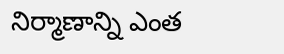నిర్మాణాన్ని ఎంత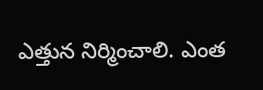ఎత్తున నిర్మించాలి. ఎంత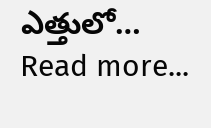ఎత్తులో…
Read more...